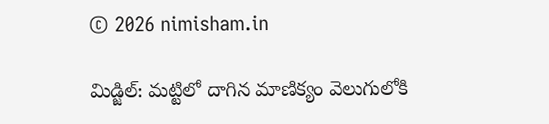© 2026 nimisham.in

మిడ్జిల్: మట్టిలో దాగిన మాణిక్యం వెలుగులోకి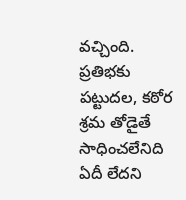వచ్చింది. ప్రతిభకు పట్టుదల, కఠోర శ్రమ తోడైతే సాధించలేనిది ఏదీ లేదని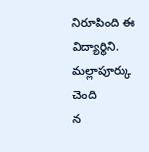నిరూపింది ఈ విద్యార్థిని. మల్లాపూర్కు చెంది
న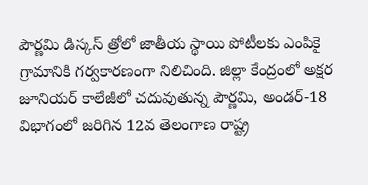పౌర్ణమి డిస్కస్ త్రోలో జాతీయ స్థాయి పోటీలకు ఎంపికై గ్రామానికి గర్వకారణంగా నిలిచింది. జిల్లా కేంద్రంలో అక్షర జూనియర్ కాలేజీలో చదువుతున్న పౌర్ణమి, అండర్-18 విభాగంలో జరిగిన 12వ తెలంగాణ రాష్ట్ర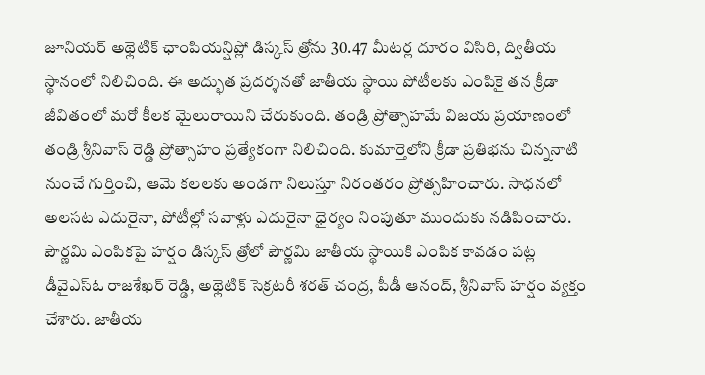జూనియర్ అథ్లెటిక్ ఛాంపియన్షిప్లో డిస్కస్ త్రోను 30.47 మీటర్ల దూరం విసిరి, ద్వితీయ స్థానంలో నిలిచింది. ఈ అద్భుత ప్రదర్శనతో జాతీయ స్థాయి పోటీలకు ఎంపికై తన క్రీడా జీవితంలో మరో కీలక మైలురాయిని చేరుకుంది. తండ్రి ప్రోత్సాహమే విజయ ప్రయాణంలో తండ్రి శ్రీనివాస్ రెడ్డి ప్రోత్సాహం ప్రత్యేకంగా నిలిచింది. కుమార్తెలోని క్రీడా ప్రతిభను చిన్ననాటి నుంచే గుర్తించి, ఆమె కలలకు అండగా నిలుస్తూ నిరంతరం ప్రోత్సహించారు. సాధనలో అలసట ఎదురైనా, పోటీల్లో సవాళ్లు ఎదురైనా ధైర్యం నింపుతూ ముందుకు నడిపించారు.
పౌర్ణమి ఎంపికపై హర్షం డిస్కస్ త్రోలో పౌర్ణమి జాతీయ స్థాయికి ఎంపిక కావడం పట్ల డీవైఎస్ఓ రాజశేఖర్ రెడ్డి, అథ్లెటిక్ సెక్రటరీ శరత్ చంద్ర, పీడీ ఆనంద్, శ్రీనివాస్ హర్షం వ్యక్తం చేశారు. జాతీయ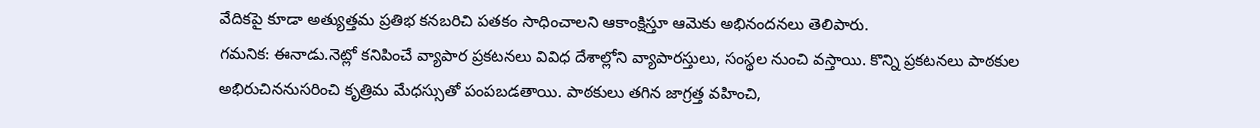వేదికపై కూడా అత్యుత్తమ ప్రతిభ కనబరిచి పతకం సాధించాలని ఆకాంక్షిస్తూ ఆమెకు అభినందనలు తెలిపారు.
గమనిక: ఈనాడు.నెట్లో కనిపించే వ్యాపార ప్రకటనలు వివిధ దేశాల్లోని వ్యాపారస్తులు, సంస్థల నుంచి వస్తాయి. కొన్ని ప్రకటనలు పాఠకుల అభిరుచిననుసరించి కృత్రిమ మేధస్సుతో పంపబడతాయి. పాఠకులు తగిన జాగ్రత్త వహించి,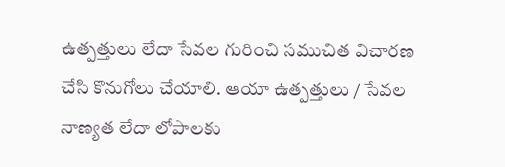ఉత్పత్తులు లేదా సేవల గురించి సముచిత విచారణ చేసి కొనుగోలు చేయాలి. ఆయా ఉత్పత్తులు / సేవల నాణ్యత లేదా లోపాలకు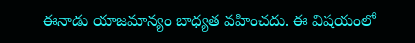ఈనాడు యాజమాన్యం బాధ్యత వహించదు. ఈ విషయంలో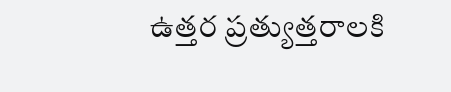ఉత్తర ప్రత్యుత్తరాలకి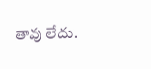తావు లేదు.